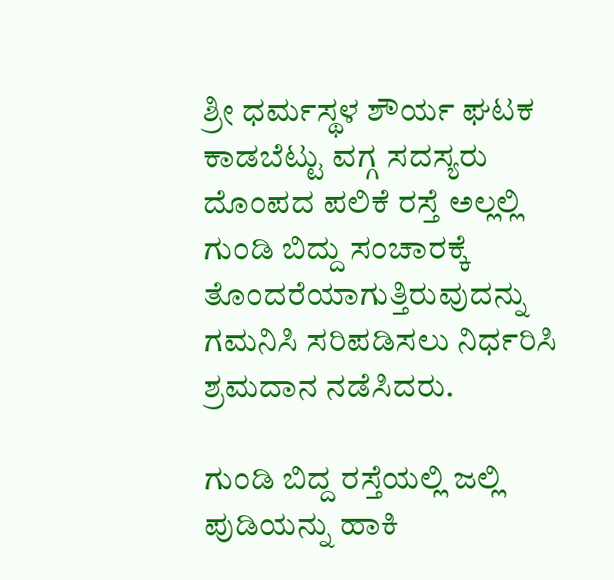ಶ್ರೀ ಧರ್ಮಸ್ಥಳ ಶೌರ್ಯ ಘಟಕ ಕಾಡಬೆಟ್ಟು ವಗ್ಗ ಸದಸ್ಯರು ದೊಂಪದ ಪಲಿಕೆ ರಸ್ತೆ ಅಲ್ಲಲ್ಲಿ ಗುಂಡಿ ಬಿದ್ದು ಸಂಚಾರಕ್ಕೆ ತೊಂದರೆಯಾಗುತ್ತಿರುವುದನ್ನು ಗಮನಿಸಿ ಸರಿಪಡಿಸಲು ನಿರ್ಧರಿಸಿ ಶ್ರಮದಾನ ನಡೆಸಿದರು.

ಗುಂಡಿ ಬಿದ್ದ ರಸ್ತೆಯಲ್ಲಿ ಜಲ್ಲಿ ಪುಡಿಯನ್ನು ಹಾಕಿ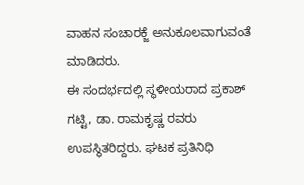ವಾಹನ ಸಂಚಾರಕ್ಜೆ ಅನುಕೂಲವಾಗುವಂತೆ ಮಾಡಿದರು.
ಈ ಸಂದರ್ಭದಲ್ಲಿ ಸ್ಥಳೀಯರಾದ ಪ್ರಕಾಶ್ ಗಟ್ಟಿ, ಡಾ. ರಾಮಕೃಷ್ಣ ರವರು ಉಪಸ್ಥಿತರಿದ್ದರು. ಘಟಕ ಪ್ರತಿನಿಧಿ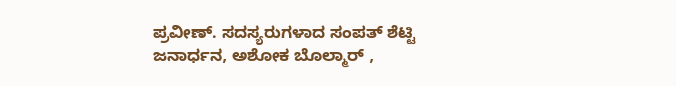ಪ್ರವೀಣ್. ಸದಸ್ಯರುಗಳಾದ ಸಂಪತ್ ಶೆಟ್ಟಿ ಜನಾರ್ಧನ, ಅಶೋಕ ಬೊಲ್ಮಾರ್ ,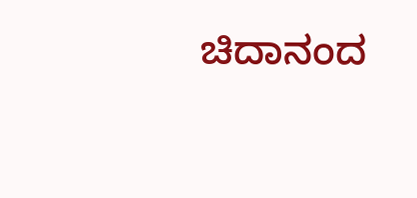ಚಿದಾನಂದ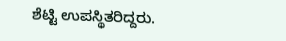ಶೆಟ್ಟಿ ಉಪಸ್ಥಿತರಿದ್ದರು.